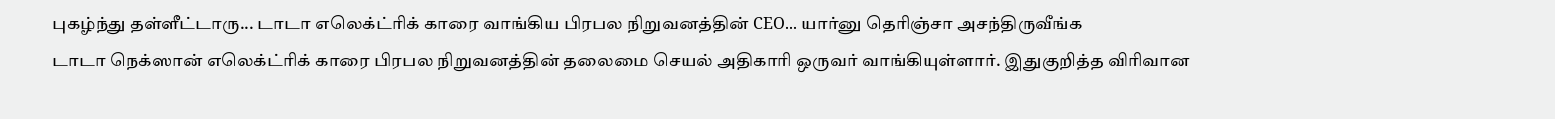புகழ்ந்து தள்ளீட்டாரு... டாடா எலெக்ட்ரிக் காரை வாங்கிய பிரபல நிறுவனத்தின் CEO... யார்னு தெரிஞ்சா அசந்திருவீங்க
டாடா நெக்ஸான் எலெக்ட்ரிக் காரை பிரபல நிறுவனத்தின் தலைமை செயல் அதிகாரி ஒருவர் வாங்கியுள்ளார். இதுகுறித்த விரிவான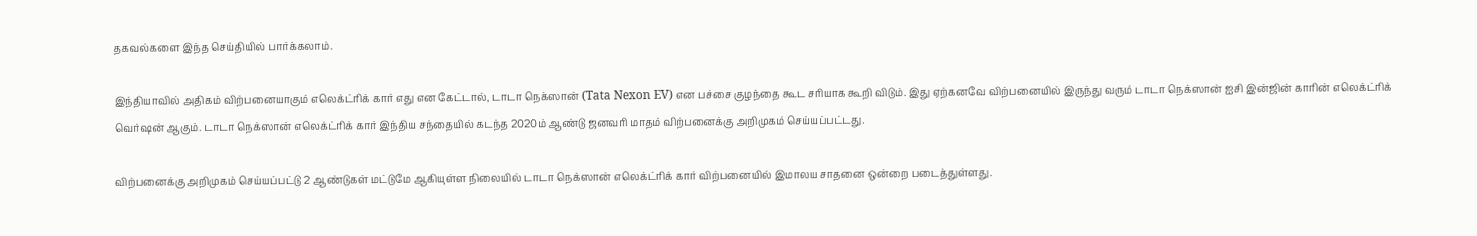தகவல்களை இந்த செய்தியில் பார்க்கலாம்.

இந்தியாவில் அதிகம் விற்பனையாகும் எலெக்ட்ரிக் கார் எது என கேட்டால், டாடா நெக்ஸான் (Tata Nexon EV) என பச்சை குழந்தை கூட சரியாக கூறி விடும். இது ஏற்கனவே விற்பனையில் இருந்து வரும் டாடா நெக்ஸான் ஐசி இன்ஜின் காரின் எலெக்ட்ரிக் வெர்ஷன் ஆகும். டாடா நெக்ஸான் எலெக்ட்ரிக் கார் இந்திய சந்தையில் கடந்த 2020ம் ஆண்டு ஜனவரி மாதம் விற்பனைக்கு அறிமுகம் செய்யப்பட்டது.

விற்பனைக்கு அறிமுகம் செய்யப்பட்டு 2 ஆண்டுகள் மட்டுமே ஆகியுள்ள நிலையில் டாடா நெக்ஸான் எலெக்ட்ரிக் கார் விற்பனையில் இமாலய சாதனை ஒன்றை படைத்துள்ளது.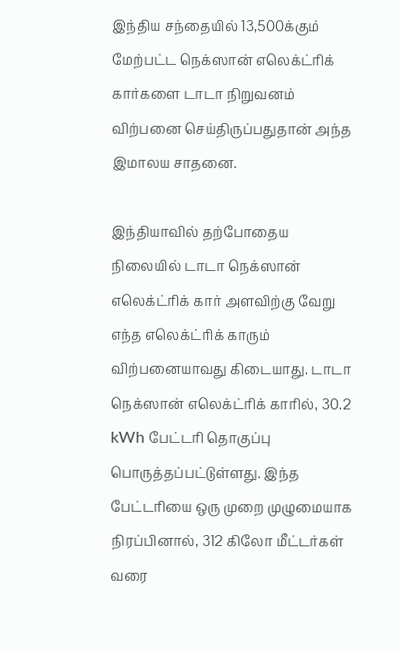இந்திய சந்தையில் 13,500க்கும் மேற்பட்ட நெக்ஸான் எலெக்ட்ரிக் கார்களை டாடா நிறுவனம் விற்பனை செய்திருப்பதுதான் அந்த இமாலய சாதனை.

இந்தியாவில் தற்போதைய நிலையில் டாடா நெக்ஸான் எலெக்ட்ரிக் கார் அளவிற்கு வேறு எந்த எலெக்ட்ரிக் காரும் விற்பனையாவது கிடையாது. டாடா நெக்ஸான் எலெக்ட்ரிக் காரில், 30.2 kWh பேட்டரி தொகுப்பு பொருத்தப்பட்டுள்ளது. இந்த பேட்டரியை ஒரு முறை முழுமையாக நிரப்பினால், 312 கிலோ மீட்டர்கள் வரை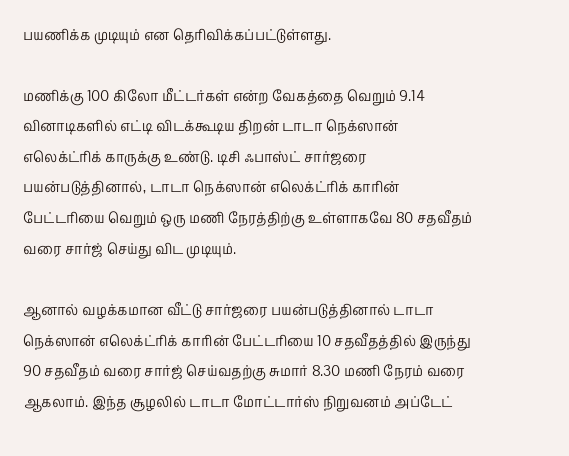பயணிக்க முடியும் என தெரிவிக்கப்பட்டுள்ளது.

மணிக்கு 100 கிலோ மீட்டர்கள் என்ற வேகத்தை வெறும் 9.14 வினாடிகளில் எட்டி விடக்கூடிய திறன் டாடா நெக்ஸான் எலெக்ட்ரிக் காருக்கு உண்டு. டிசி ஃபாஸ்ட் சார்ஜரை பயன்படுத்தினால், டாடா நெக்ஸான் எலெக்ட்ரிக் காரின் பேட்டரியை வெறும் ஒரு மணி நேரத்திற்கு உள்ளாகவே 80 சதவீதம் வரை சார்ஜ் செய்து விட முடியும்.

ஆனால் வழக்கமான வீட்டு சார்ஜரை பயன்படுத்தினால் டாடா நெக்ஸான் எலெக்ட்ரிக் காரின் பேட்டரியை 10 சதவீதத்தில் இருந்து 90 சதவீதம் வரை சார்ஜ் செய்வதற்கு சுமார் 8.30 மணி நேரம் வரை ஆகலாம். இந்த சூழலில் டாடா மோட்டார்ஸ் நிறுவனம் அப்டேட்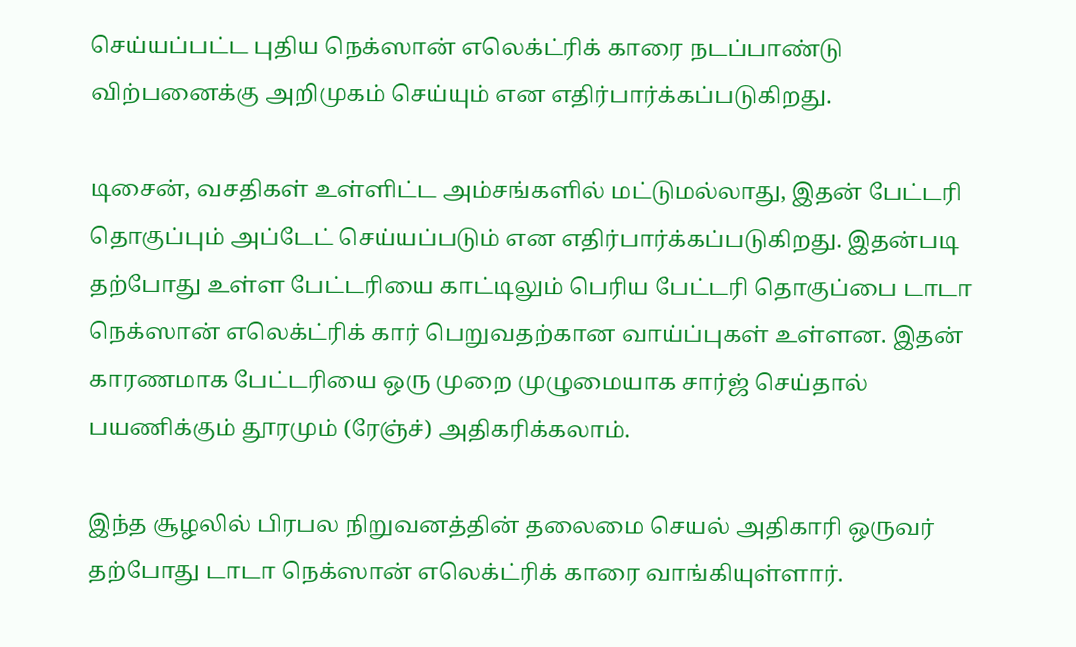செய்யப்பட்ட புதிய நெக்ஸான் எலெக்ட்ரிக் காரை நடப்பாண்டு விற்பனைக்கு அறிமுகம் செய்யும் என எதிர்பார்க்கப்படுகிறது.

டிசைன், வசதிகள் உள்ளிட்ட அம்சங்களில் மட்டுமல்லாது, இதன் பேட்டரி தொகுப்பும் அப்டேட் செய்யப்படும் என எதிர்பார்க்கப்படுகிறது. இதன்படி தற்போது உள்ள பேட்டரியை காட்டிலும் பெரிய பேட்டரி தொகுப்பை டாடா நெக்ஸான் எலெக்ட்ரிக் கார் பெறுவதற்கான வாய்ப்புகள் உள்ளன. இதன் காரணமாக பேட்டரியை ஒரு முறை முழுமையாக சார்ஜ் செய்தால் பயணிக்கும் தூரமும் (ரேஞ்ச்) அதிகரிக்கலாம்.

இந்த சூழலில் பிரபல நிறுவனத்தின் தலைமை செயல் அதிகாரி ஒருவர் தற்போது டாடா நெக்ஸான் எலெக்ட்ரிக் காரை வாங்கியுள்ளார்.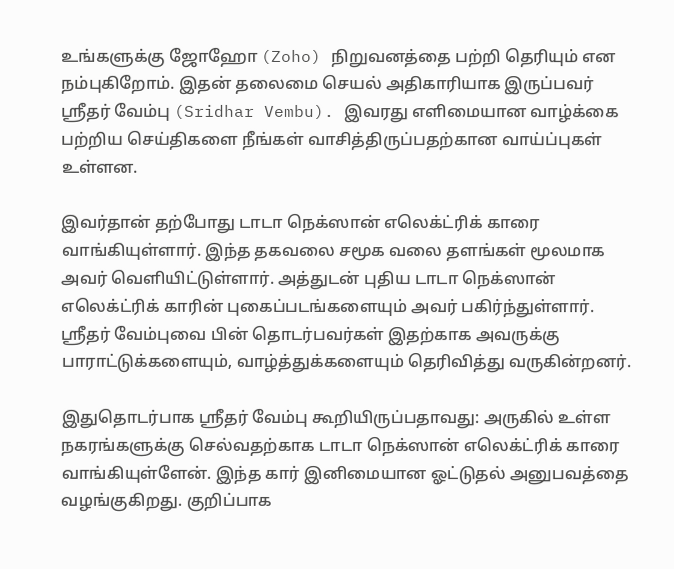உங்களுக்கு ஜோஹோ (Zoho) நிறுவனத்தை பற்றி தெரியும் என நம்புகிறோம். இதன் தலைமை செயல் அதிகாரியாக இருப்பவர் ஸ்ரீதர் வேம்பு (Sridhar Vembu). இவரது எளிமையான வாழ்க்கை பற்றிய செய்திகளை நீங்கள் வாசித்திருப்பதற்கான வாய்ப்புகள் உள்ளன.

இவர்தான் தற்போது டாடா நெக்ஸான் எலெக்ட்ரிக் காரை வாங்கியுள்ளார். இந்த தகவலை சமூக வலை தளங்கள் மூலமாக அவர் வெளியிட்டுள்ளார். அத்துடன் புதிய டாடா நெக்ஸான் எலெக்ட்ரிக் காரின் புகைப்படங்களையும் அவர் பகிர்ந்துள்ளார். ஸ்ரீதர் வேம்புவை பின் தொடர்பவர்கள் இதற்காக அவருக்கு பாராட்டுக்களையும், வாழ்த்துக்களையும் தெரிவித்து வருகின்றனர்.

இதுதொடர்பாக ஸ்ரீதர் வேம்பு கூறியிருப்பதாவது: அருகில் உள்ள நகரங்களுக்கு செல்வதற்காக டாடா நெக்ஸான் எலெக்ட்ரிக் காரை வாங்கியுள்ளேன். இந்த கார் இனிமையான ஓட்டுதல் அனுபவத்தை வழங்குகிறது. குறிப்பாக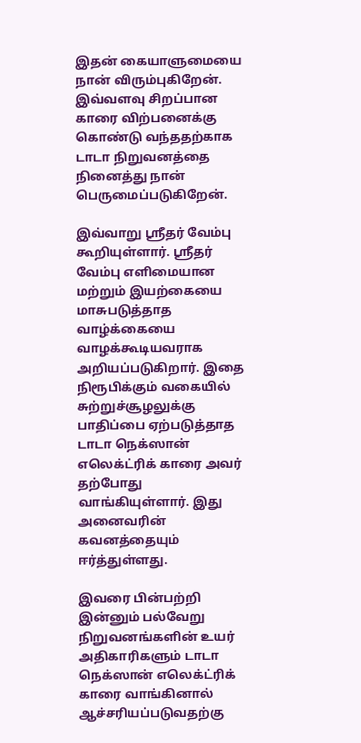இதன் கையாளுமையை நான் விரும்புகிறேன். இவ்வளவு சிறப்பான காரை விற்பனைக்கு கொண்டு வந்ததற்காக டாடா நிறுவனத்தை நினைத்து நான் பெருமைப்படுகிறேன்.

இவ்வாறு ஸ்ரீதர் வேம்பு கூறியுள்ளார். ஸ்ரீதர் வேம்பு எளிமையான மற்றும் இயற்கையை மாசுபடுத்தாத வாழ்க்கையை வாழக்கூடியவராக அறியப்படுகிறார். இதை நிரூபிக்கும் வகையில் சுற்றுச்சூழலுக்கு பாதிப்பை ஏற்படுத்தாத டாடா நெக்ஸான் எலெக்ட்ரிக் காரை அவர் தற்போது வாங்கியுள்ளார். இது அனைவரின் கவனத்தையும் ஈர்த்துள்ளது.

இவரை பின்பற்றி இன்னும் பல்வேறு நிறுவனங்களின் உயர் அதிகாரிகளும் டாடா நெக்ஸான் எலெக்ட்ரிக் காரை வாங்கினால் ஆச்சரியப்படுவதற்கு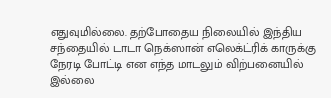எதுவுமில்லை. தற்போதைய நிலையில் இந்திய சந்தையில் டாடா நெக்ஸான் எலெக்ட்ரிக் காருக்கு நேரடி போட்டி என எந்த மாடலும் விற்பனையில் இல்லை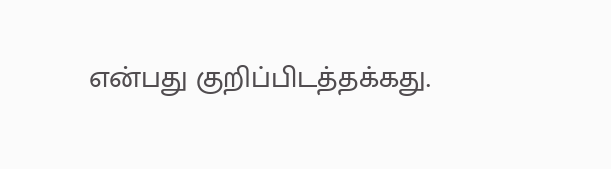என்பது குறிப்பிடத்தக்கது.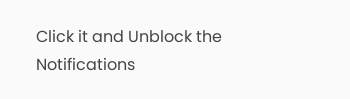Click it and Unblock the Notifications